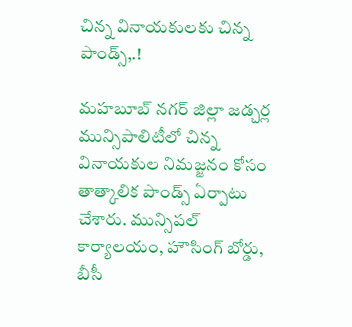చిన్న వినాయకులకు చిన్న పాండ్స్,.!

మహబూబ్ నగర్ జిల్లా జడ్చర్ల మున్సిపాలిటీలో చిన్న వినాయకుల నిమజ్జనం కోసం తాత్కాలిక పాండ్స్ ఏర్పాటు చేశారు. మున్సిపల్ కార్యాలయం, హౌసింగ్ బోర్డు, బీసీ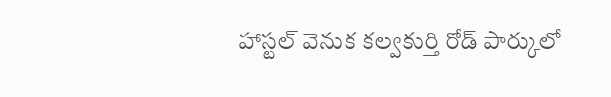హాస్టల్ వెనుక కల్వకుర్తి రోడ్ పార్కులో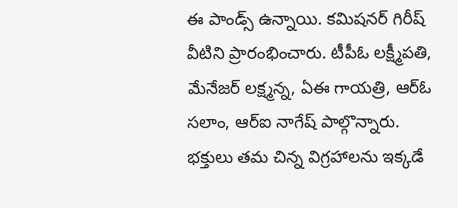ఈ పాండ్స్ ఉన్నాయి. కమిషనర్ గిరీష్ వీటిని ప్రారంభించారు. టీపీఓ లక్ష్మీపతి, మేనేజర్ లక్ష్మన్న, ఏఈ గాయత్రి, ఆర్ఓ సలాం, ఆర్ఐ నాగేష్ పాల్గొన్నారు. భక్తులు తమ చిన్న విగ్రహాలను ఇక్కడే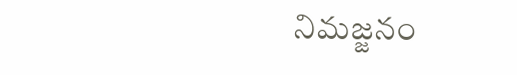నిమజ్జనం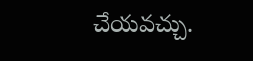చేయవచ్చు.